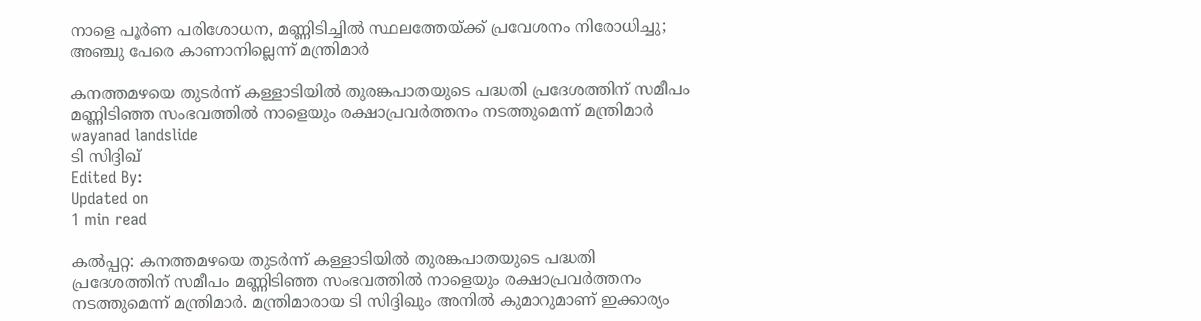നാളെ പൂര്‍ണ പരിശോധന, മണ്ണിടിച്ചില്‍ സ്ഥലത്തേയ്ക്ക് പ്രവേശനം നിരോധിച്ചു; അഞ്ചു പേരെ കാണാനില്ലെന്ന് മന്ത്രിമാര്‍

കനത്തമഴയെ തുടര്‍ന്ന് കള്ളാടിയില്‍ തുരങ്കപാതയുടെ പദ്ധതി പ്രദേശത്തിന് സമീപം മണ്ണിടിഞ്ഞ സംഭവത്തില്‍ നാളെയും രക്ഷാപ്രവര്‍ത്തനം നടത്തുമെന്ന് മന്ത്രിമാര്‍
wayanad landslide
ടി സിദ്ദിഖ്
Edited By:
Updated on
1 min read

കല്‍പ്പറ്റ: കനത്തമഴയെ തുടര്‍ന്ന് കള്ളാടിയില്‍ തുരങ്കപാതയുടെ പദ്ധതി പ്രദേശത്തിന് സമീപം മണ്ണിടിഞ്ഞ സംഭവത്തില്‍ നാളെയും രക്ഷാപ്രവര്‍ത്തനം നടത്തുമെന്ന് മന്ത്രിമാര്‍. മന്ത്രിമാരായ ടി സിദ്ദിഖും അനില്‍ കുമാറുമാണ് ഇക്കാര്യം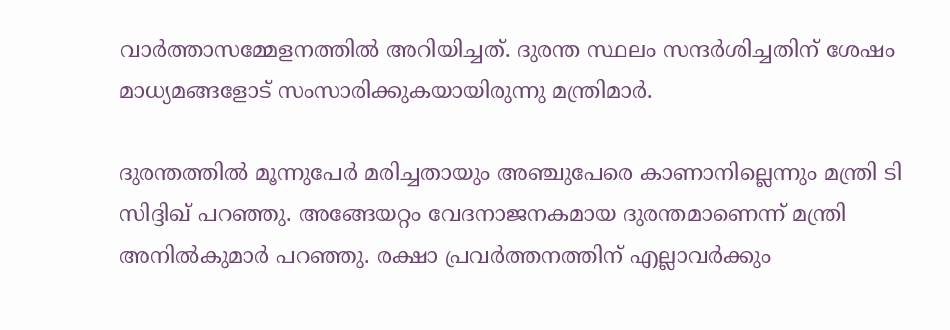വാര്‍ത്താസമ്മേളനത്തില്‍ അറിയിച്ചത്. ദുരന്ത സ്ഥലം സന്ദര്‍ശിച്ചതിന് ശേഷം മാധ്യമങ്ങളോട് സംസാരിക്കുകയായിരുന്നു മന്ത്രിമാര്‍.

ദുരന്തത്തില്‍ മൂന്നുപേര്‍ മരിച്ചതായും അഞ്ചുപേരെ കാണാനില്ലെന്നും മന്ത്രി ടി സിദ്ദിഖ് പറഞ്ഞു. അങ്ങേയറ്റം വേദനാജനകമായ ദുരന്തമാണെന്ന് മന്ത്രി അനില്‍കുമാര്‍ പറഞ്ഞു. രക്ഷാ പ്രവര്‍ത്തനത്തിന് എല്ലാവര്‍ക്കും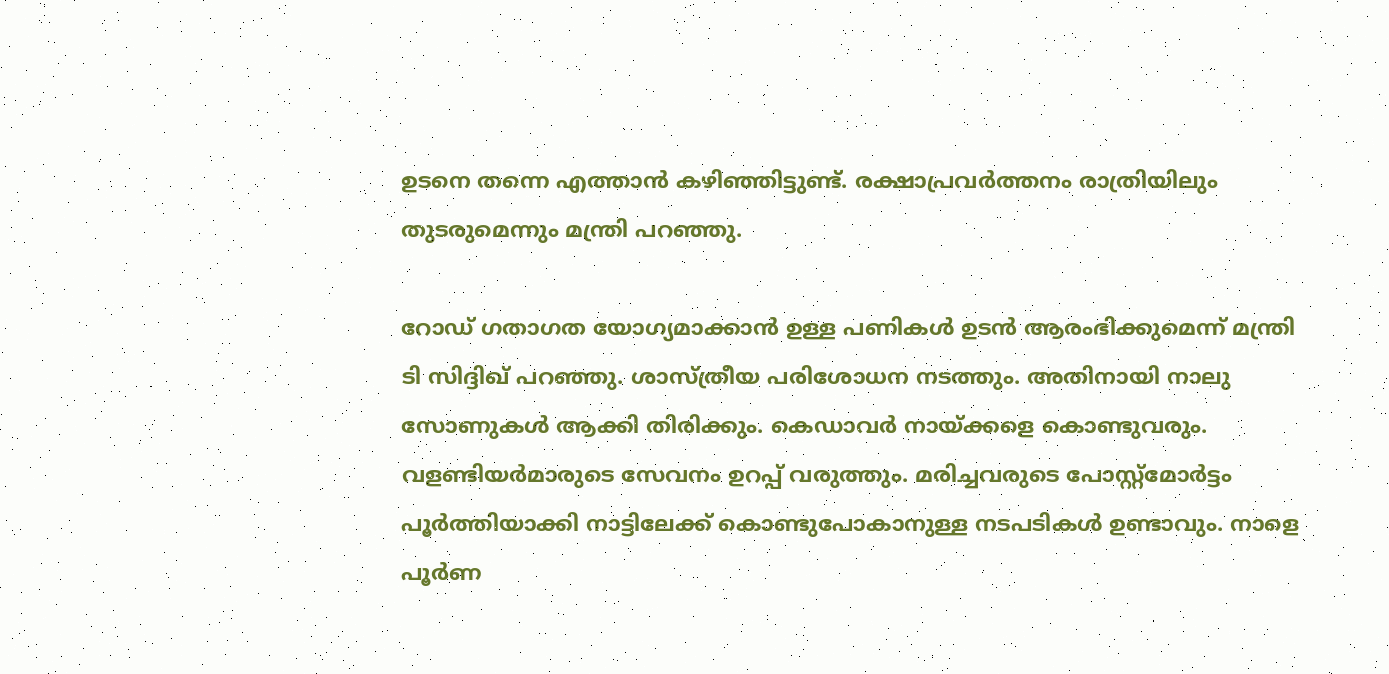ഉടനെ തന്നെ എത്താന്‍ കഴിഞ്ഞിട്ടുണ്ട്. രക്ഷാപ്രവര്‍ത്തനം രാത്രിയിലും തുടരുമെന്നും മന്ത്രി പറഞ്ഞു.

റോഡ് ഗതാഗത യോഗ്യമാക്കാന്‍ ഉള്ള പണികള്‍ ഉടന്‍ ആരംഭിക്കുമെന്ന് മന്ത്രി ടി സിദ്ദിഖ് പറഞ്ഞു. ശാസ്ത്രീയ പരിശോധന നടത്തും. അതിനായി നാലു സോണുകള്‍ ആക്കി തിരിക്കും. കെഡാവര്‍ നായ്ക്കളെ കൊണ്ടുവരും. വളണ്ടിയര്‍മാരുടെ സേവനം ഉറപ്പ് വരുത്തും. മരിച്ചവരുടെ പോസ്റ്റ്‌മോര്‍ട്ടം പൂര്‍ത്തിയാക്കി നാട്ടിലേക്ക് കൊണ്ടുപോകാനുള്ള നടപടികള്‍ ഉണ്ടാവും. നാളെ പൂര്‍ണ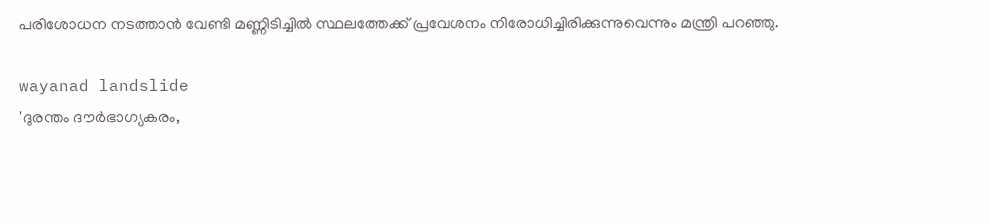പരിശോധന നടത്താന്‍ വേണ്ടി മണ്ണിടിച്ചില്‍ സ്ഥലത്തേക്ക് പ്രവേശനം നിരോധിച്ചിരിക്കുന്നുവെന്നും മന്ത്രി പറഞ്ഞു.

wayanad landslide
'ദുരന്തം ദൗര്‍ഭാഗ്യകരം,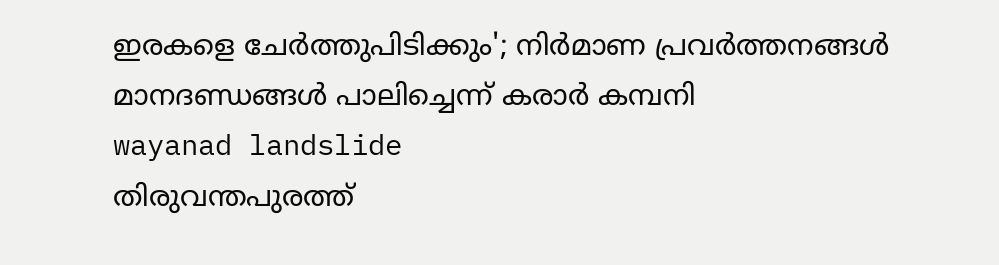ഇരകളെ ചേര്‍ത്തുപിടിക്കും'; നിര്‍മാണ പ്രവര്‍ത്തനങ്ങള്‍ മാനദണ്ഡങ്ങള്‍ പാലിച്ചെന്ന് കരാര്‍ കമ്പനി
wayanad landslide
തിരുവന്തപുരത്ത്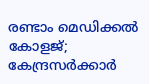രണ്ടാം മെഡിക്കല്‍ കോളജ്; കേന്ദ്രസര്‍ക്കാര്‍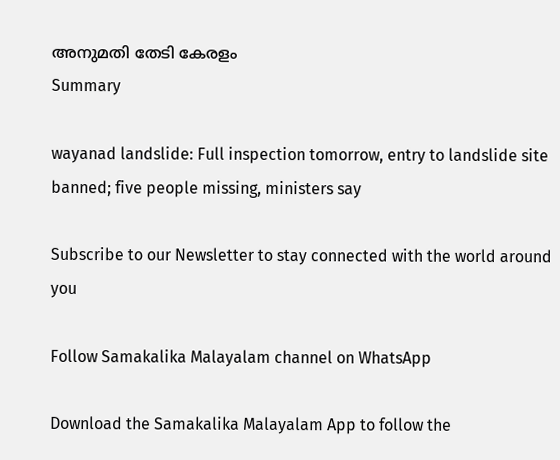അനുമതി തേടി കേരളം
Summary

wayanad landslide: Full inspection tomorrow, entry to landslide site banned; five people missing, ministers say

Subscribe to our Newsletter to stay connected with the world around you

Follow Samakalika Malayalam channel on WhatsApp

Download the Samakalika Malayalam App to follow the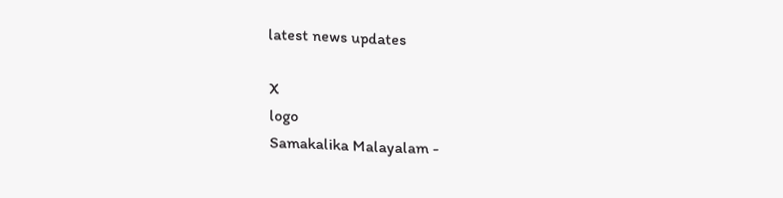latest news updates

X
logo
Samakalika Malayalam -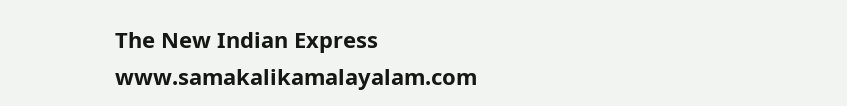The New Indian Express
www.samakalikamalayalam.com